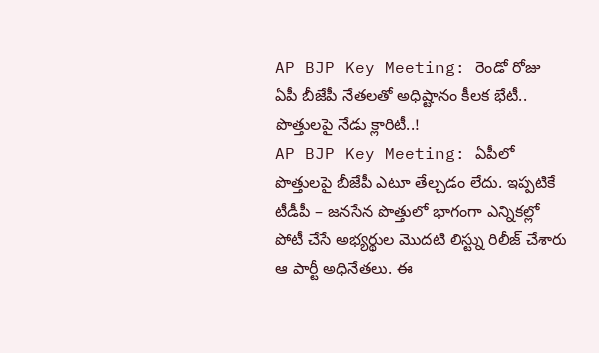AP BJP Key Meeting: రెండో రోజు ఏపీ బీజేపీ నేతలతో అధిష్టానం కీలక భేటీ.. పొత్తులపై నేడు క్లారిటీ..!
AP BJP Key Meeting: ఏపీలో పొత్తులపై బీజేపీ ఎటూ తేల్చడం లేదు. ఇప్పటికే టీడీపీ – జనసేన పొత్తులో భాగంగా ఎన్నికల్లో పోటీ చేసే అభ్యర్థుల మొదటి లిస్ట్ను రిలీజ్ చేశారు ఆ పార్టీ అధినేతలు. ఈ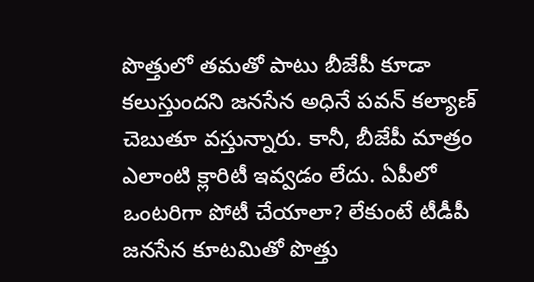పొత్తులో తమతో పాటు బీజేపీ కూడా కలుస్తుందని జనసేన అధినే పవన్ కల్యాణ్ చెబుతూ వస్తున్నారు. కానీ, బీజేపీ మాత్రం ఎలాంటి క్లారిటీ ఇవ్వడం లేదు. ఏపీలో ఒంటరిగా పోటీ చేయాలా? లేకుంటే టీడీపీ జనసేన కూటమితో పొత్తు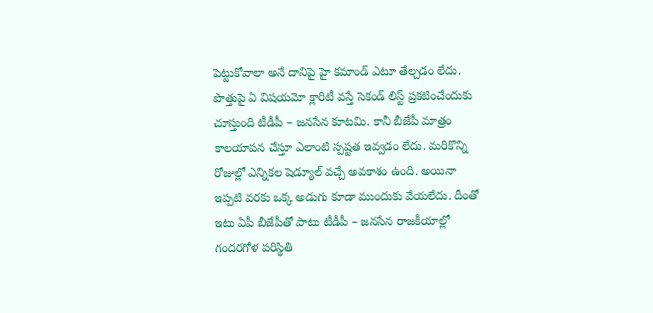పెట్టుకోవాలా అనే దానిపై హై కమాండ్ ఎటూ తేల్చడం లేదు. పొత్తుపై ఏ విషయమో క్లారిటీ వస్తే సెకండ్ లిస్ట్ ప్రకటించేందుకు చూస్తుంది టీడీపీ – జనసేన కూటమి. కానీ బీజేపీ మాత్రం కాలయాపన చేస్తూ ఎలాంటి స్పష్టత ఇవ్వడం లేదు. మరికొన్ని రోజుల్లో ఎన్నికల షెడ్యూల్ వచ్చే అవకాశం ఉంది. అయినా ఇప్పటి వరకు ఒక్క అడుగు కూడా ముందుకు వేయలేదు. దీంతో ఇటు ఏపీ బీజేపీతో పాటు టీడీపీ – జనసేన రాజకీయాల్లో గందరగోళ పరిస్థితి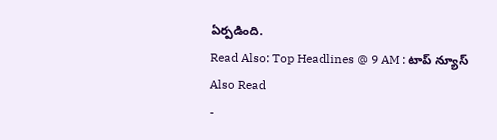ఏర్పడింది.
Read Also: Top Headlines @ 9 AM : టాప్ న్యూస్
Also Read
-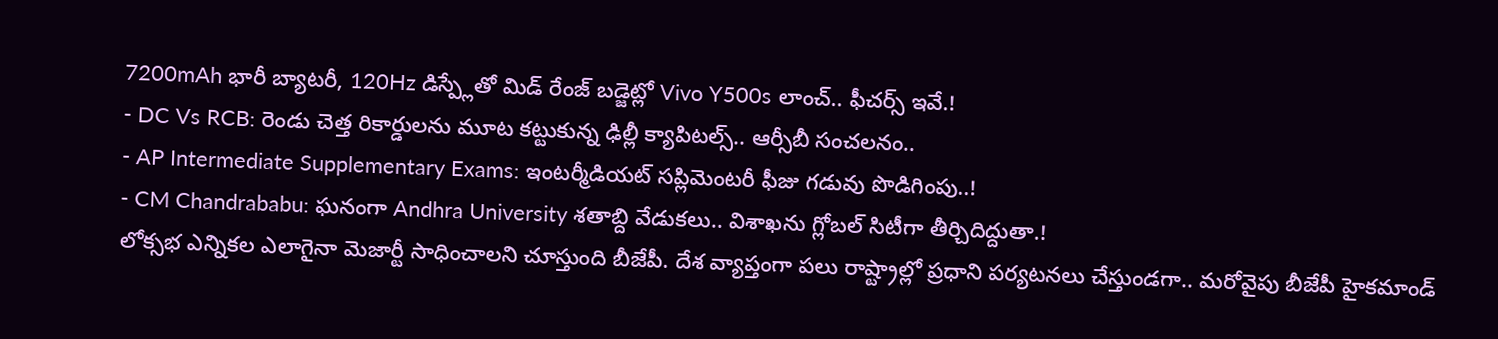7200mAh భారీ బ్యాటరీ, 120Hz డిస్ప్లేతో మిడ్ రేంజ్ బడ్జెట్లో Vivo Y500s లాంచ్.. ఫీచర్స్ ఇవే.!
- DC Vs RCB: రెండు చెత్త రికార్డులను మూట కట్టుకున్న ఢిల్లీ క్యాపిటల్స్.. ఆర్సీబీ సంచలనం..
- AP Intermediate Supplementary Exams: ఇంటర్మీడియట్ సప్లిమెంటరీ ఫీజు గడువు పొడిగింపు..!
- CM Chandrababu: ఘనంగా Andhra University శతాబ్ది వేడుకలు.. విశాఖను గ్లోబల్ సిటీగా తీర్చిదిద్దుతా.!
లోక్సభ ఎన్నికల ఎలాగైనా మెజార్టీ సాధించాలని చూస్తుంది బీజేపీ. దేశ వ్యాప్తంగా పలు రాష్ట్రాల్లో ప్రధాని పర్యటనలు చేస్తుండగా.. మరోవైపు బీజేపీ హైకమాండ్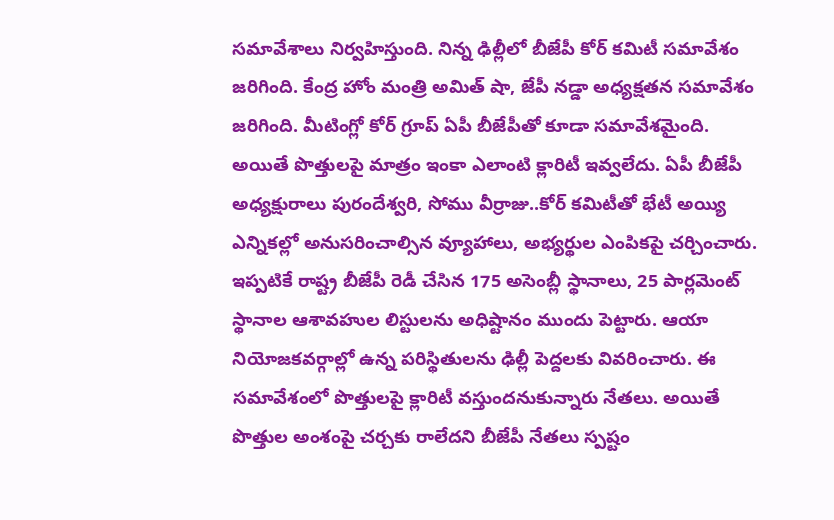సమావేశాలు నిర్వహిస్తుంది. నిన్న ఢిల్లీలో బీజేపీ కోర్ కమిటీ సమావేశం జరిగింది. కేంద్ర హోం మంత్రి అమిత్ షా, జేపీ నడ్డా అధ్యక్షతన సమావేశం జరిగింది. మీటింగ్లో కోర్ గ్రూప్ ఏపీ బీజేపీతో కూడా సమావేశమైంది. అయితే పొత్తులపై మాత్రం ఇంకా ఎలాంటి క్లారిటీ ఇవ్వలేదు. ఏపీ బీజేపీ అధ్యక్షురాలు పురందేశ్వరి, సోము వీర్రాజు..కోర్ కమిటీతో భేటీ అయ్యి ఎన్నికల్లో అనుసరించాల్సిన వ్యూహాలు, అభ్యర్థుల ఎంపికపై చర్చించారు. ఇప్పటికే రాష్ట్ర బీజేపీ రెడీ చేసిన 175 అసెంబ్లీ స్థానాలు, 25 పార్లమెంట్ స్థానాల ఆశావహుల లిస్టులను అధిష్టానం ముందు పెట్టారు. ఆయా నియోజకవర్గాల్లో ఉన్న పరిస్థితులను ఢిల్లీ పెద్దలకు వివరించారు. ఈ సమావేశంలో పొత్తులపై క్లారిటీ వస్తుందనుకున్నారు నేతలు. అయితే పొత్తుల అంశంపై చర్చకు రాలేదని బీజేపీ నేతలు స్పష్టం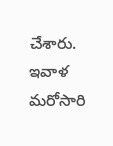చేశారు. ఇవాళ మరోసారి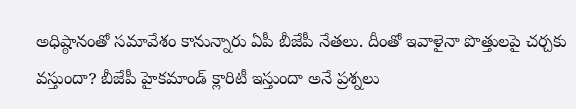అధిష్ఠానంతో సమావేశం కానున్నారు ఏపీ బీజేపీ నేతలు. దీంతో ఇవాళైనా పొత్తులపై చర్చకు వస్తుందా? బీజేపీ హైకమాండ్ క్లారిటీ ఇస్తుందా అనే ప్రశ్నలు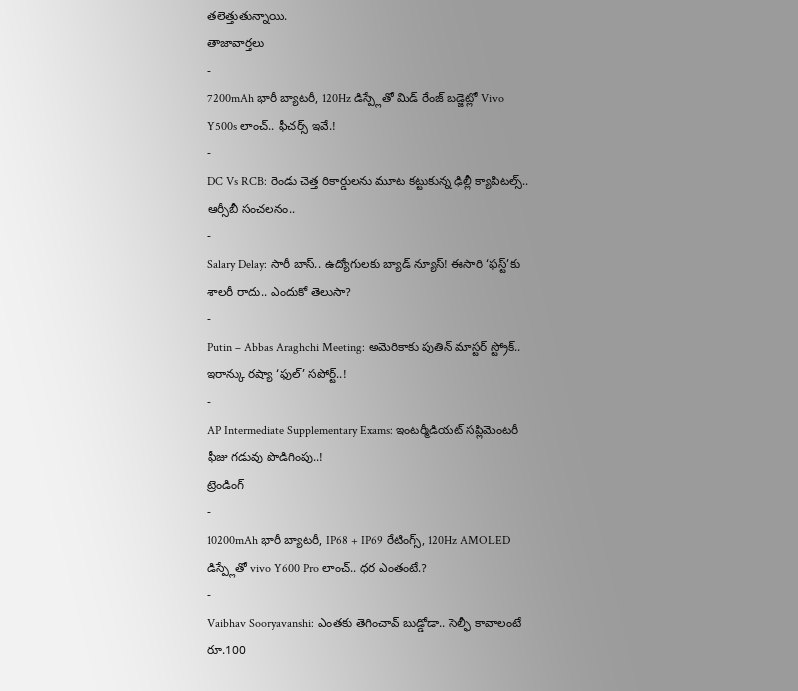తలెత్తుతున్నాయి.
తాజావార్తలు
-
7200mAh భారీ బ్యాటరీ, 120Hz డిస్ప్లేతో మిడ్ రేంజ్ బడ్జెట్లో Vivo Y500s లాంచ్.. ఫీచర్స్ ఇవే.!
-
DC Vs RCB: రెండు చెత్త రికార్డులను మూట కట్టుకున్న ఢిల్లీ క్యాపిటల్స్.. ఆర్సీబీ సంచలనం..
-
Salary Delay: సారీ బాస్.. ఉద్యోగులకు బ్యాడ్ న్యూస్! ఈసారి ‘ఫస్ట్’కు శాలరీ రాదు.. ఎందుకో తెలుసా?
-
Putin – Abbas Araghchi Meeting: అమెరికాకు పుతిన్ మాస్టర్ స్ట్రోక్.. ఇరాన్కు రష్యా ‘ఫుల్’ సపోర్ట్..!
-
AP Intermediate Supplementary Exams: ఇంటర్మీడియట్ సప్లిమెంటరీ ఫీజు గడువు పొడిగింపు..!
ట్రెండింగ్
-
10200mAh భారీ బ్యాటరీ, IP68 + IP69 రేటింగ్స్, 120Hz AMOLED డిస్ప్లేతో vivo Y600 Pro లాంచ్.. ధర ఎంతంటే.?
-
Vaibhav Sooryavanshi: ఎంతకు తెగించావ్ బుడ్డోడా.. సెల్ఫీ కావాలంటే రూ.100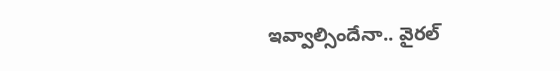ఇవ్వాల్సిందేనా.. వైరల్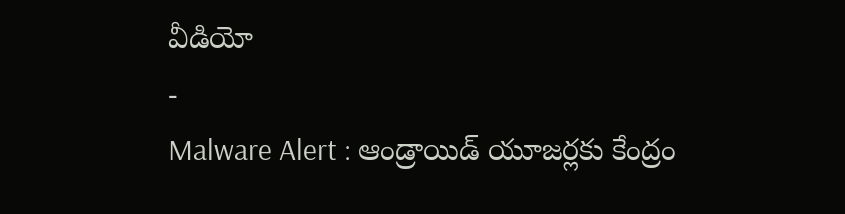వీడియో
-
Malware Alert : ఆండ్రాయిడ్ యూజర్లకు కేంద్రం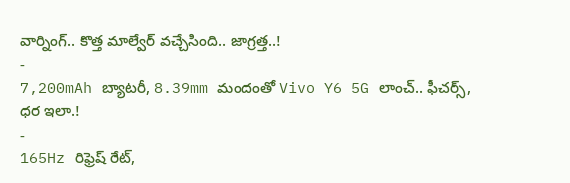వార్నింగ్.. కొత్త మాల్వేర్ వచ్చేసింది.. జాగ్రత్త..!
-
7,200mAh బ్యాటరీ, 8.39mm మందంతో Vivo Y6 5G లాంచ్.. ఫీచర్స్, ధర ఇలా.!
-
165Hz రిఫ్రెష్ రేట్,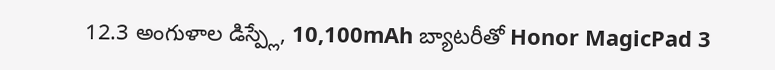12.3 అంగుళాల డిస్ప్లే, 10,100mAh బ్యాటరీతో Honor MagicPad 3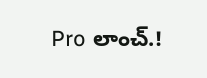Pro లాంచ్.!